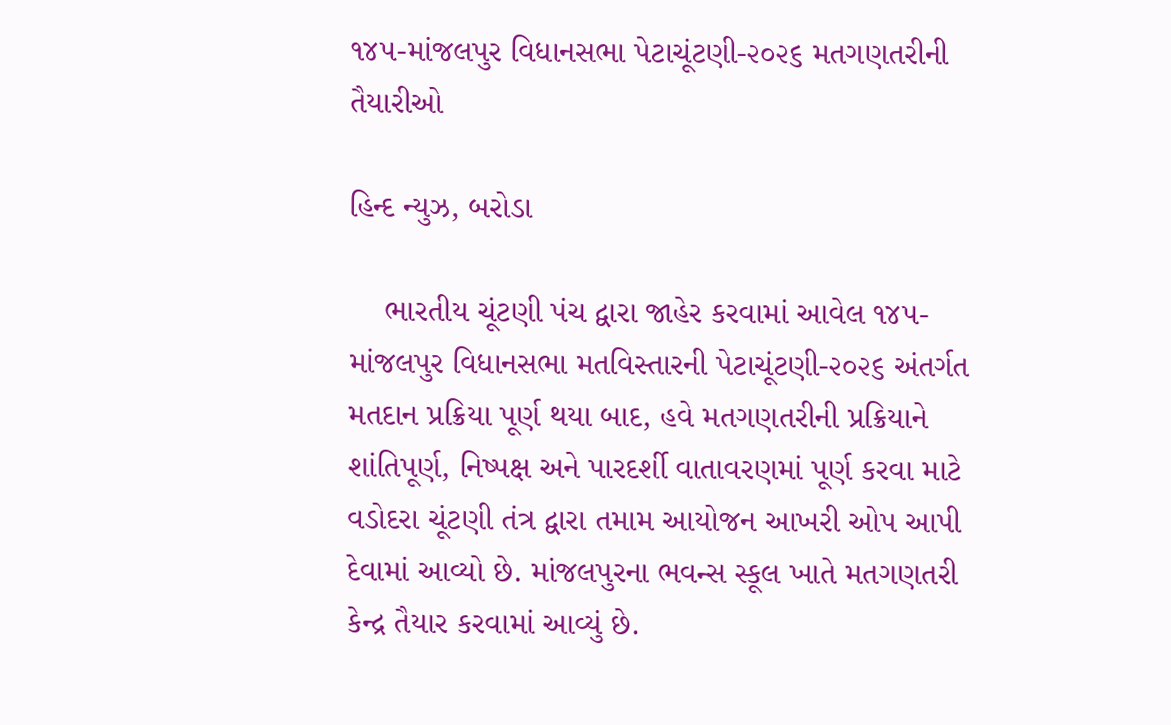૧૪૫-માંજલપુર વિધાનસભા પેટાચૂંટણી-૨૦૨૬ મતગણતરીની તૈયારીઓ

હિન્દ ન્યુઝ, બરોડા

    ભારતીય ચૂંટણી પંચ દ્વારા જાહેર કરવામાં આવેલ ૧૪૫-માંજલપુર વિધાનસભા મતવિસ્તારની પેટાચૂંટણી-૨૦૨૬ અંતર્ગત મતદાન પ્રક્રિયા પૂર્ણ થયા બાદ, હવે મતગણતરીની પ્રક્રિયાને શાંતિપૂર્ણ, નિષ્પક્ષ અને પારદર્શી વાતાવરણમાં પૂર્ણ કરવા માટે વડોદરા ચૂંટણી તંત્ર દ્વારા તમામ આયોજન આખરી ઓપ આપી દેવામાં આવ્યો છે. માંજલપુરના ભવન્સ સ્કૂલ ખાતે મતગણતરી કેન્દ્ર તૈયાર કરવામાં આવ્યું છે.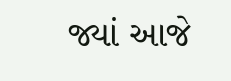જ્યાં આજે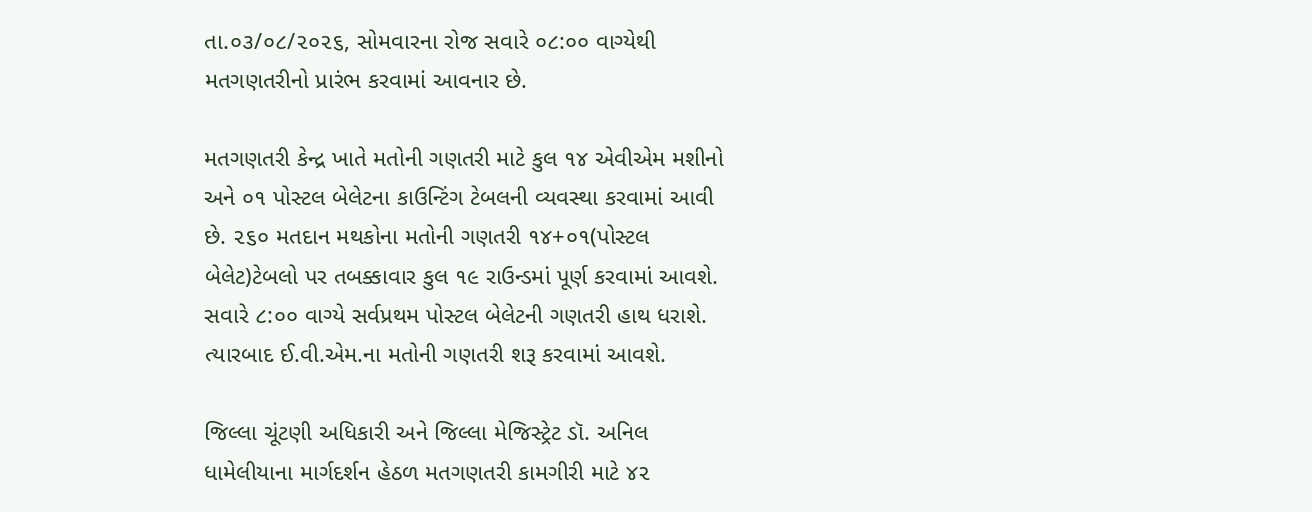તા.૦૩/૦૮/૨૦૨૬, સોમવારના રોજ સવારે ૦૮:૦૦ વાગ્યેથી મતગણતરીનો પ્રારંભ કરવામાં આવનાર છે.

મતગણતરી કેન્દ્ર ખાતે મતોની ગણતરી માટે કુલ ૧૪ એવીએમ મશીનો અને ૦૧ પોસ્ટલ બેલેટના કાઉન્ટિંગ ટેબલની વ્યવસ્થા કરવામાં આવી છે. ૨૬૦ મતદાન મથકોના મતોની ગણતરી ૧૪+૦૧(પોસ્ટલ બેલેટ)ટેબલો પર તબક્કાવાર કુલ ૧૯ રાઉન્ડમાં પૂર્ણ કરવામાં આવશે. સવારે ૮:૦૦ વાગ્યે સર્વપ્રથમ પોસ્ટલ બેલેટની ગણતરી હાથ ધરાશે. ત્યારબાદ ઈ.વી.એમ.ના મતોની ગણતરી શરૂ કરવામાં આવશે.

જિલ્લા ચૂંટણી અધિકારી અને જિલ્લા મેજિસ્ટ્રેટ ડૉ. અનિલ ધામેલીયાના માર્ગદર્શન હેઠળ મતગણતરી કામગીરી માટે ૪૨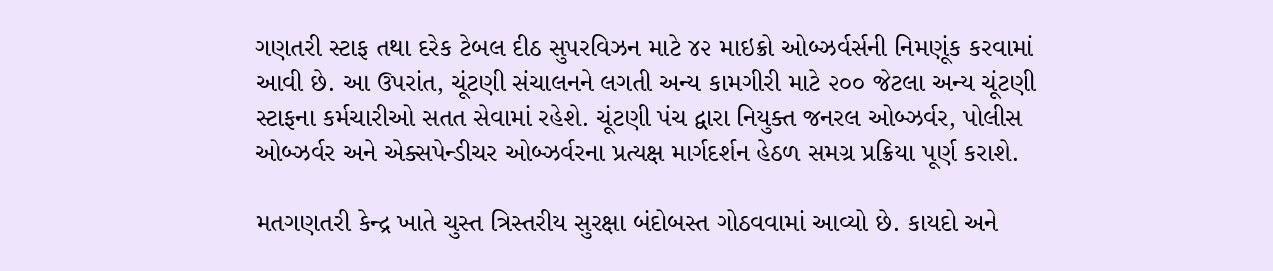ગણતરી સ્ટાફ તથા દરેક ટેબલ દીઠ સુપરવિઝન માટે ૪૨ માઇક્રો ઓબ્ઝર્વર્સની નિમણૂંક કરવામાં આવી છે. આ ઉપરાંત, ચૂંટણી સંચાલનને લગતી અન્ય કામગીરી માટે ૨૦૦ જેટલા અન્ય ચૂંટણી સ્ટાફના કર્મચારીઓ સતત સેવામાં રહેશે. ચૂંટણી પંચ દ્વારા નિયુક્ત જનરલ ઓબ્ઝર્વર, પોલીસ ઓબ્ઝર્વર અને એક્સપેન્ડીચર ઓબ્ઝર્વરના પ્રત્યક્ષ માર્ગદર્શન હેઠળ સમગ્ર પ્રક્રિયા પૂર્ણ કરાશે.

મતગણતરી કેન્દ્ર ખાતે ચુસ્ત ત્રિસ્તરીય સુરક્ષા બંદોબસ્ત ગોઠવવામાં આવ્યો છે. કાયદો અને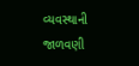વ્યવસ્થાની જાળવણી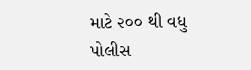માટે ૨૦૦ થી વધુ પોલીસ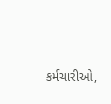કર્મચારીઓ,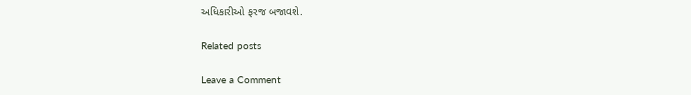અધિકારીઓ ફરજ બજાવશે.

Related posts

Leave a Comment